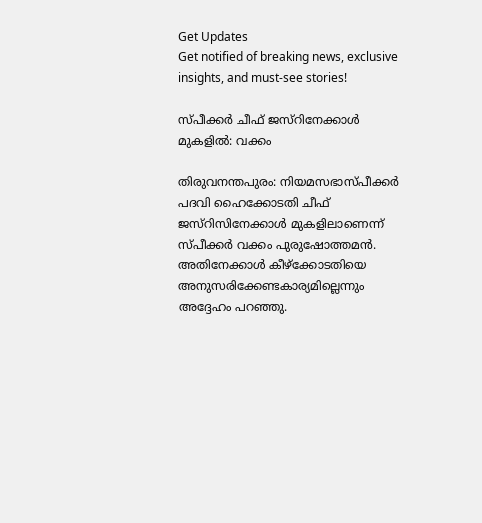Get Updates
Get notified of breaking news, exclusive insights, and must-see stories!

സ്പീക്കര്‍ ചീഫ് ജസ്റിനേക്കാള്‍ മുകളില്‍: വക്കം

തിരുവനന്തപുരം: നിയമസഭാസ്പീക്കര്‍ പദവി ഹൈക്കോടതി ചീഫ് ജസ്റിസിനേക്കാള്‍ മുകളിലാണെന്ന് സ്പീക്കര്‍ വക്കം പുരുഷോത്തമന്‍. അതിനേക്കാള്‍ കീഴ്ക്കോടതിയെ അനുസരിക്കേണ്ടകാര്യമില്ലെന്നും അദ്ദേഹം പറഞ്ഞു.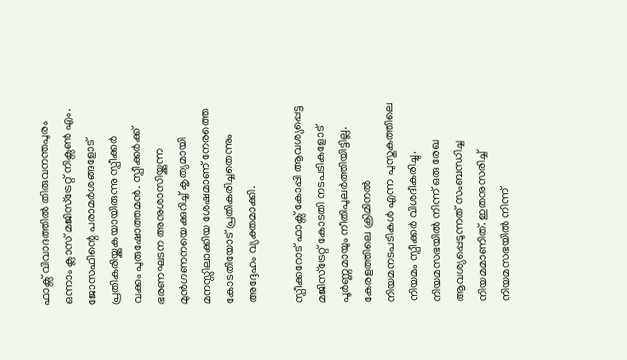ഫാക്സ് വിവാദത്തില്‍ തിരുവനന്തപുരം ഒന്നാം ക്ലാസ് മജിസ്ട്രേറ്റ് നിക്സണ്‍ എം. ജോസഫിന്റെ പരാമര്‍ശങ്ങളോട് പ്രതികരിയ്ക്കുകയായിരുന്നു സ്പീക്കര്‍ വക്കം പുരുഷോത്തമന്‍. സ്പീക്കര്‍ക്ക് ഭരണഘടന അനുശാസിയ്ക്കുന്ന മുന്‍ഗണനയെക്കുറിച്ച് കൃത്യമായി മനസ്സിലാക്കിയ ശേഷമാണ് നേരത്തെ കോടതിയോട് പ്രതികരിച്ചതെന്നും അദ്ദേഹം വ്യക്തമാക്കി.

സ്പീക്കറോട് ഫാക്സ് കോപ്പി ആവശ്യപ്പെട്ട മജിസ്ട്രേറ്റ് കോടതി നടപടികളോട് പൂര്‍ണ്ണമായും നീതിപുലര്‍ത്തിയിട്ടില്ല. കേരളത്തിലെ ക്രിമിനല്‍ നിയമനടപടികള്‍ എന്ന പുസ്തകത്തിലെ നിയമം സ്പീക്കര്‍ വിശദീകരിച്ചു. നിയമസഭയില്‍ നിന്ന് ഒരു രേഖ ആവശ്യപ്പെടുന്നത് സംബന്ധിച്ച നിയമമാണിത്. ഇതനുസരിച്ച് നിയമസഭയില്‍ നിന്ന്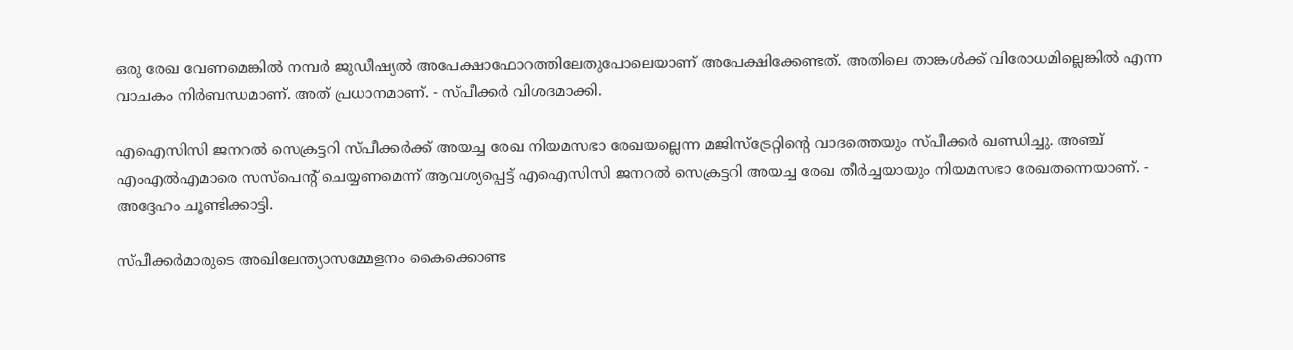ഒരു രേഖ വേണമെങ്കില്‍ നമ്പര്‍ ജുഡീഷ്യല്‍ അപേക്ഷാഫോറത്തിലേതുപോലെയാണ് അപേക്ഷിക്കേണ്ടത്. അതിലെ താങ്കള്‍ക്ക് വിരോധമില്ലെങ്കില്‍ എന്ന വാചകം നിര്‍ബന്ധമാണ്. അത് പ്രധാനമാണ്. - സ്പീക്കര്‍ വിശദമാക്കി.

എഐസിസി ജനറല്‍ സെക്രട്ടറി സ്പീക്കര്‍ക്ക് അയച്ച രേഖ നിയമസഭാ രേഖയല്ലെന്ന മജിസ്ട്രേറ്റിന്റെ വാദത്തെയും സ്പീക്കര്‍ ഖണ്ഡിച്ചു. അഞ്ച് എംഎല്‍എമാരെ സസ്പെന്റ് ചെയ്യണമെന്ന് ആവശ്യപ്പെട്ട് എഐസിസി ജനറല്‍ സെക്രട്ടറി അയച്ച രേഖ തീര്‍ച്ചയായും നിയമസഭാ രേഖതന്നെയാണ്. - അദ്ദേഹം ചൂണ്ടിക്കാട്ടി.

സ്പീക്കര്‍മാരുടെ അഖിലേന്ത്യാസമ്മേളനം കൈക്കൊണ്ട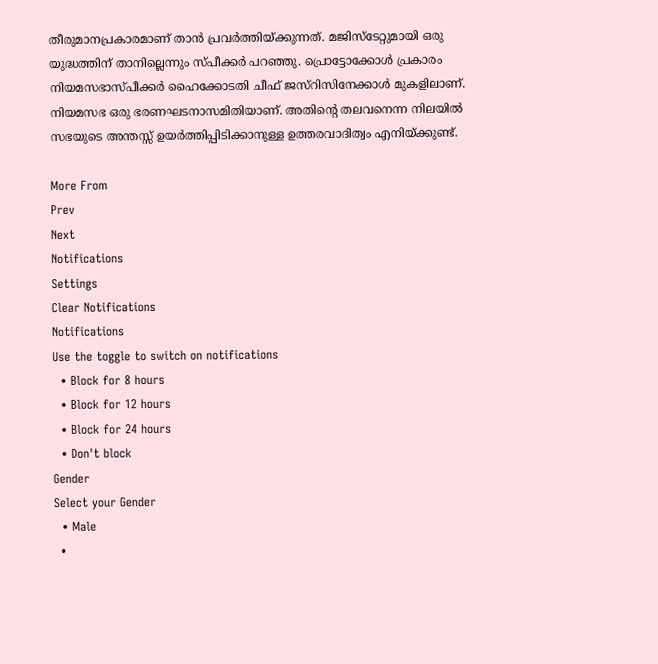തീരുമാനപ്രകാരമാണ് താന്‍ പ്രവര്‍ത്തിയ്ക്കുന്നത്. മജിസ്ടേറ്റുമായി ഒരു യുദ്ധത്തിന് താനില്ലെന്നും സ്പീക്കര്‍ പറഞ്ഞു. പ്രൊട്ടോക്കോള്‍ പ്രകാരം നിയമസഭാസ്പീക്കര്‍ ഹൈക്കോടതി ചീഫ് ജസ്റിസിനേക്കാള്‍ മുകളിലാണ്. നിയമസഭ ഒരു ഭരണഘടനാസമിതിയാണ്. അതിന്റെ തലവനെന്ന നിലയില്‍ സഭയുടെ അന്തസ്സ് ഉയര്‍ത്തിപ്പിടിക്കാനുള്ള ഉത്തരവാദിത്വം എനിയ്ക്കുണ്ട്.

More From
Prev
Next
Notifications
Settings
Clear Notifications
Notifications
Use the toggle to switch on notifications
  • Block for 8 hours
  • Block for 12 hours
  • Block for 24 hours
  • Don't block
Gender
Select your Gender
  • Male
  •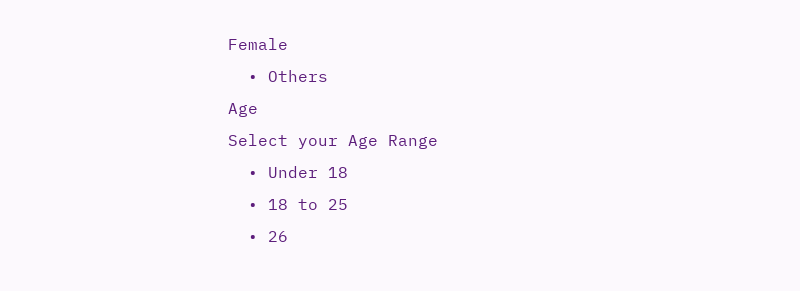Female
  • Others
Age
Select your Age Range
  • Under 18
  • 18 to 25
  • 26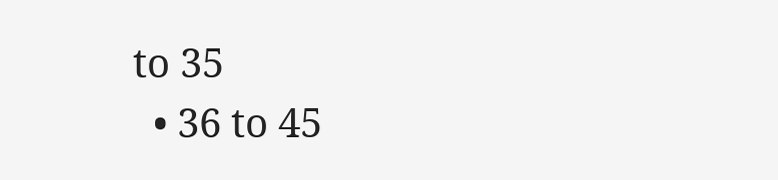to 35
  • 36 to 45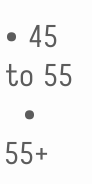• 45 to 55
  • 55+